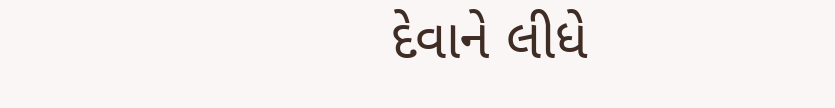દેવાને લીધે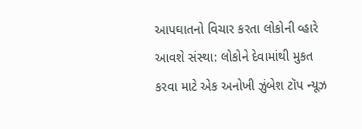આપઘાતનો વિચાર કરતા લોકોની વ્હારે આવશે સંસ્થા: લોકોને દેવામાંથી મુકત કરવા માટે એક અનોખી ઝુંબેશ ટૉપ ન્યૂઝ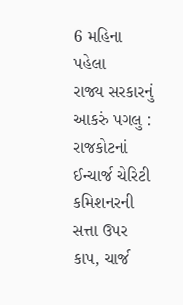6 મહિના પહેલા
રાજ્ય સરકારનું આકરું પગલુ : રાજકોટનાં ઈન્ચાર્જ ચેરિટી કમિશનરની સત્તા ઉપર કાપ, ચાર્જ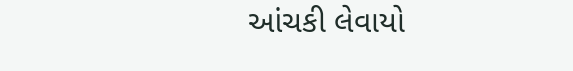આંચકી લેવાયો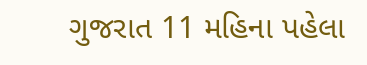ગુજરાત 11 મહિના પહેલા